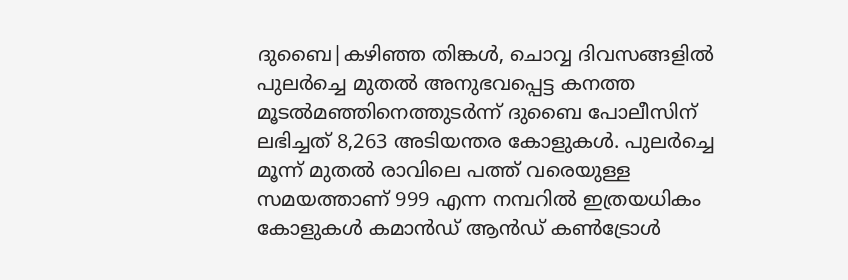ദുബൈ|കഴിഞ്ഞ തിങ്കൾ, ചൊവ്വ ദിവസങ്ങളിൽ പുലർച്ചെ മുതൽ അനുഭവപ്പെട്ട കനത്ത മൂടൽമഞ്ഞിനെത്തുടർന്ന് ദുബൈ പോലീസിന് ലഭിച്ചത് 8,263 അടിയന്തര കോളുകൾ. പുലർച്ചെ മൂന്ന് മുതൽ രാവിലെ പത്ത് വരെയുള്ള സമയത്താണ് 999 എന്ന നമ്പറിൽ ഇത്രയധികം കോളുകൾ കമാൻഡ് ആൻഡ് കൺട്രോൾ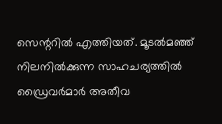സെന്ററിൽ എത്തിയത്. മൂടൽമഞ്ഞ് നിലനിൽക്കുന്ന സാഹചര്യത്തിൽ ഡ്രൈവർമാർ അതീവ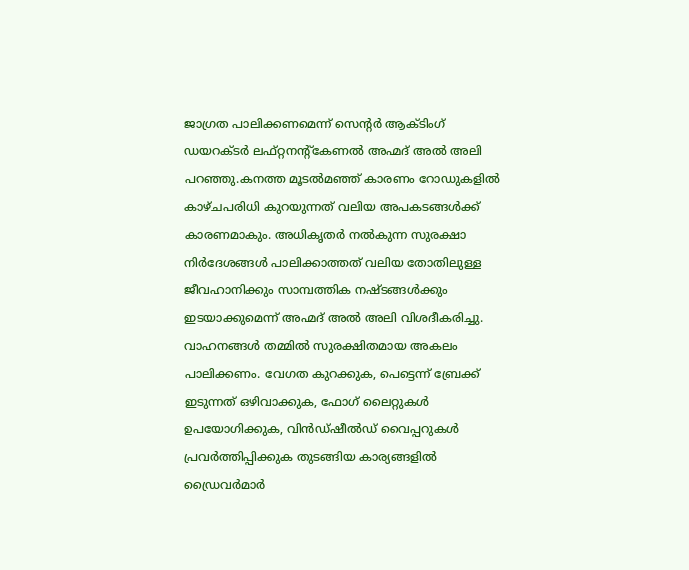ജാഗ്രത പാലിക്കണമെന്ന് സെന്റർ ആക്ടിംഗ് ഡയറക്ടർ ലഫ്റ്റനന്റ്കേണൽ അഹ്മദ് അൽ അലി പറഞ്ഞു.കനത്ത മൂടൽമഞ്ഞ് കാരണം റോഡുകളിൽ കാഴ്ചപരിധി കുറയുന്നത് വലിയ അപകടങ്ങൾക്ക് കാരണമാകും. അധികൃതർ നൽകുന്ന സുരക്ഷാ നിർദേശങ്ങൾ പാലിക്കാത്തത് വലിയ തോതിലുള്ള ജീവഹാനിക്കും സാമ്പത്തിക നഷ്ടങ്ങൾക്കും ഇടയാക്കുമെന്ന് അഹ്മദ് അൽ അലി വിശദീകരിച്ചു. വാഹനങ്ങൾ തമ്മിൽ സുരക്ഷിതമായ അകലം പാലിക്കണം. വേഗത കുറക്കുക, പെട്ടെന്ന് ബ്രേക്ക് ഇടുന്നത് ഒഴിവാക്കുക, ഫോഗ് ലൈറ്റുകൾ ഉപയോഗിക്കുക, വിൻഡ്ഷീൽഡ് വൈപ്പറുകൾ പ്രവർത്തിപ്പിക്കുക തുടങ്ങിയ കാര്യങ്ങളിൽ ഡ്രൈവർമാർ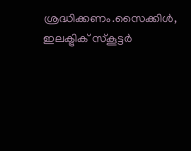ശ്രദ്ധിക്കണം.സൈക്കിൾ, ഇലക്ട്രിക് സ്കൂട്ടർ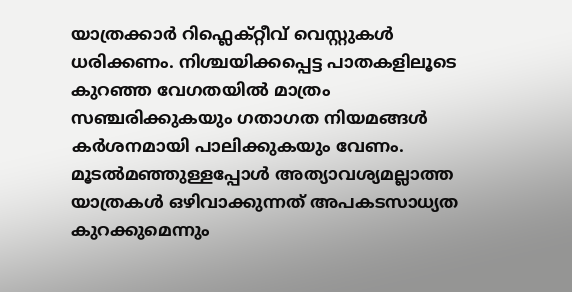യാത്രക്കാർ റിഫ്ലെക്റ്റീവ് വെസ്റ്റുകൾ ധരിക്കണം. നിശ്ചയിക്കപ്പെട്ട പാതകളിലൂടെ കുറഞ്ഞ വേഗതയിൽ മാത്രം സഞ്ചരിക്കുകയും ഗതാഗത നിയമങ്ങൾ കർശനമായി പാലിക്കുകയും വേണം. മൂടൽമഞ്ഞുള്ളപ്പോൾ അത്യാവശ്യമല്ലാത്ത യാത്രകൾ ഒഴിവാക്കുന്നത് അപകടസാധ്യത കുറക്കുമെന്നും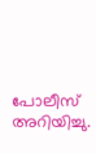പോലീസ് അറിയിച്ചു.